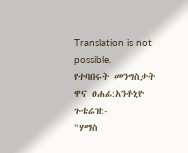Translation is not possible.
የተባበሩት መንግስታት ዋና ፀሐፊ:አንቶኒዮ ጉቴሬዝ:-
"ሃማስ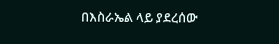በእስራኤል ላይ ያደረሰው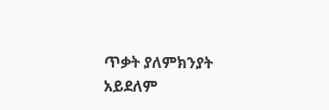ጥቃት ያለምክንያት አይደለም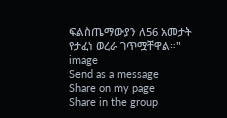ፍልስጤማውያን ለ56 አመታት የታፈነ ወረራ ገጥሟቸዋል።"
image
Send as a message
Share on my page
Share in the group